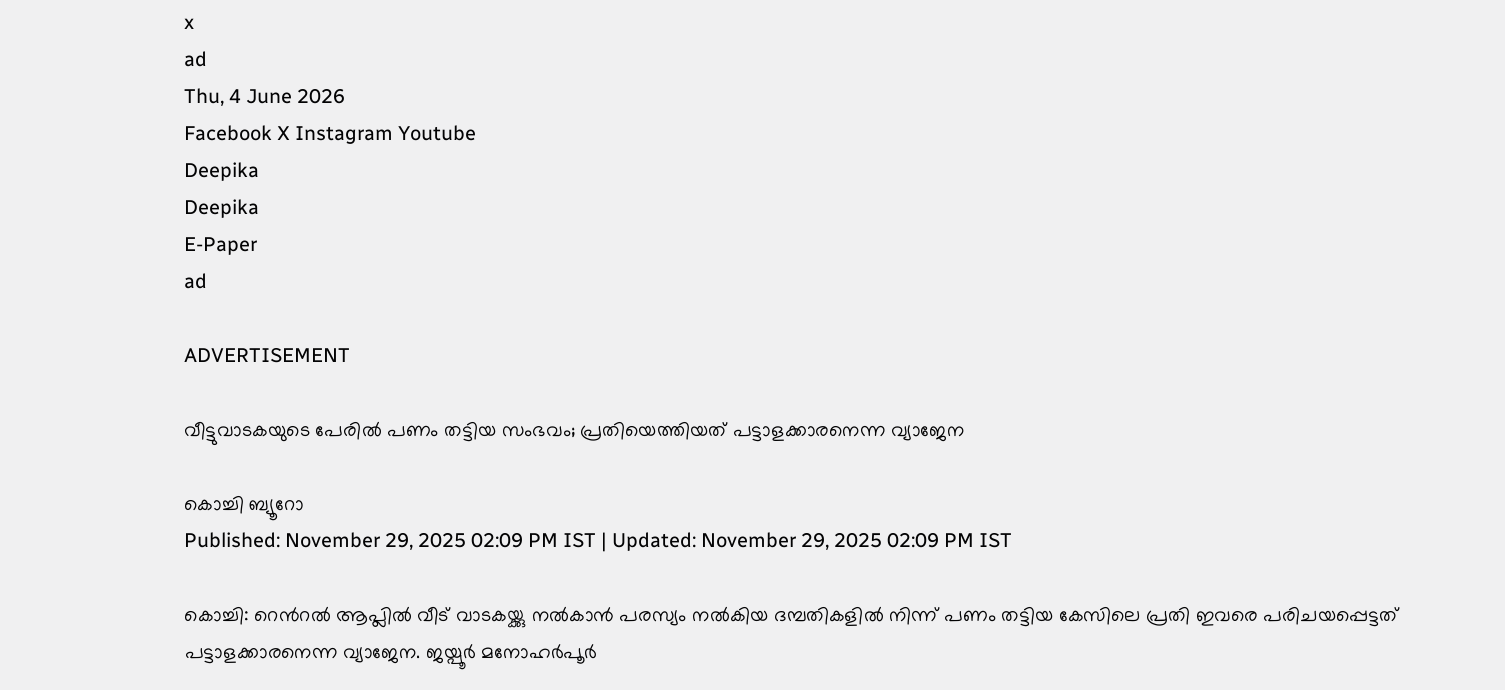x
ad
Thu, 4 June 2026
Facebook X Instagram Youtube
Deepika
Deepika
E-Paper
ad

ADVERTISEMENT

വീട്ടുവാടകയുടെ പേരിൽ പണം തട്ടിയ സംഭവം; പ്രതിയെത്തിയത് പട്ടാളക്കാരനെന്ന വ്യാജേന

കൊച്ചി ബ്യൂറോ
Published: November 29, 2025 02:09 PM IST | Updated: November 29, 2025 02:09 PM IST

കൊച്ചി: റെന്‍റല്‍ ആപ്ലില്‍ വീട് വാടകയ്ക്കു നല്‍കാന്‍ പരസ്യം നല്‍കിയ ദമ്പതികളില്‍ നിന്ന് പണം തട്ടിയ കേസിലെ പ്രതി ഇവരെ പരിചയപ്പെട്ടത് പട്ടാളക്കാരനെന്ന വ്യാജേന. ജയ്പൂര്‍ മനോഹര്‍പൂര്‍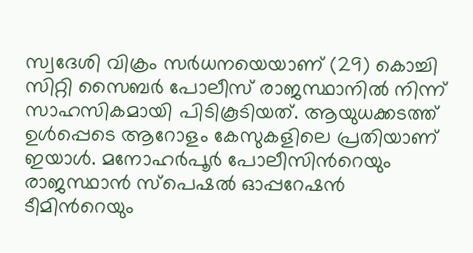സ്വദേശി വിക്രം സര്‍ധനയെയാണ് (29) കൊച്ചി സിറ്റി സൈബര്‍ പോലീസ് രാജസ്ഥാനില്‍ നിന്ന് സാഹസികമായി പിടികൂടിയത്. ആയുധക്കടത്ത് ഉള്‍പ്പെടെ ആറോളം കേസുകളിലെ പ്രതിയാണ് ഇയാള്‍. മനോഹര്‍പൂര്‍ പോലീസിന്‍റെയും രാജസ്ഥാൻ സ്‌പെഷല്‍ ഓപ്പറേഷന്‍ ടീമിന്‍റെയും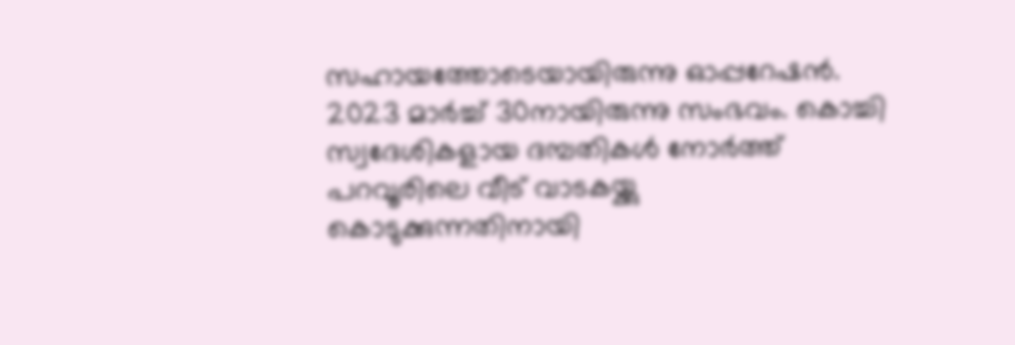സഹായത്തോടെയായിരുന്നു ഓപ്പറേഷന്‍.
2023 മാര്‍ച്ച് 30നായിരുന്നു സംഭവം. കൊച്ചി സ്വദേശികളായ ദമ്പതികള്‍ നോര്‍ത്ത് പറവൂരിലെ വീട് വാടകയ്ക്കു കൊടുക്കുന്നതിനായി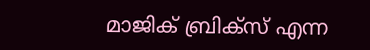മാജിക് ബ്രിക്സ് എന്ന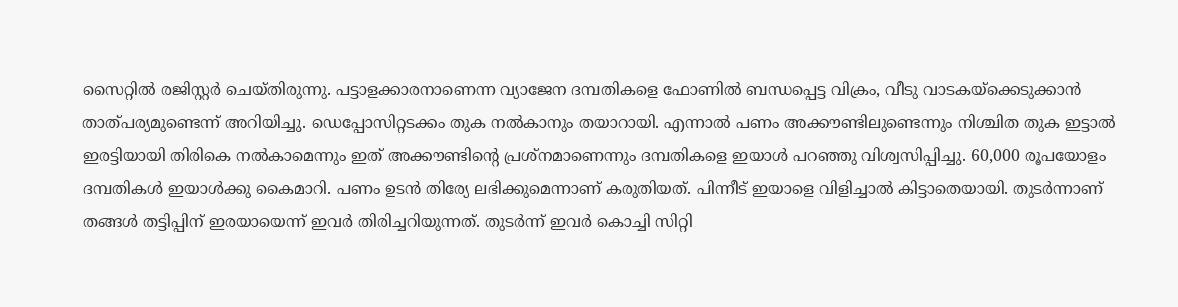സൈറ്റില്‍ രജിസ്റ്റർ ചെ‌യ്തിരുന്നു. പട്ടാളക്കാരനാണെന്ന വ്യാജേന ദമ്പതികളെ ഫോണില്‍ ബന്ധപ്പെട്ട വിക്രം, വീടു വാടകയ്ക്കെടുക്കാന്‍ താത്പര്യമുണ്ടെന്ന് അറിയിച്ചു. ഡെപ്പോസിറ്റടക്കം തുക നല്‍കാനും തയാറായി. എന്നാല്‍ പണം അക്കൗണ്ടിലുണ്ടെന്നും നിശ്ചിത തുക ഇട്ടാല്‍ ഇരട്ടിയായി തിരികെ നല്‍കാമെന്നും ഇത് അക്കൗണ്ടിന്‍റെ പ്രശ്നമാണെന്നും ദമ്പതികളെ ഇയാൾ പറഞ്ഞു വിശ്വസിപ്പിച്ചു. 60,000 രൂപയോളം ദമ്പതികള്‍ ഇയാൾക്കു കൈമാറി. പണം ഉടന്‍ തിര്യേ ലഭിക്കുമെന്നാണ് കരുതിയത്. പിന്നീട് ഇയാളെ വിളിച്ചാല്‍ കിട്ടാതെയായി. തുടര്‍ന്നാണ് തങ്ങള്‍ തട്ടിപ്പിന് ഇരയായെന്ന് ഇവർ തിരിച്ചറിയുന്നത്. തുടർന്ന് ഇവർ കൊച്ചി സിറ്റി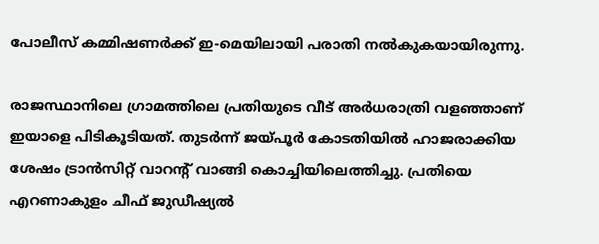പോലീസ് കമ്മിഷണര്‍ക്ക് ഇ-മെയിലായി പരാതി നല്‍കുകയായിരുന്നു.

രാജസ്ഥാനിലെ ഗ്രാമത്തിലെ പ്രതിയു‌ടെ വീട് അര്‍ധരാത്രി വളഞ്ഞാണ് ഇയാളെ പിടികൂടിയത്. തുടര്‍ന്ന് ജയ്പൂര്‍ കോടതിയില്‍ ഹാജരാക്കിയ ശേഷം ട്രാന്‍സിറ്റ് വാറന്‍റ് വാങ്ങി കൊച്ചിയിലെത്തിച്ചു. പ്രതിയെ എറണാകുളം ചീഫ് ജുഡീഷ്യല്‍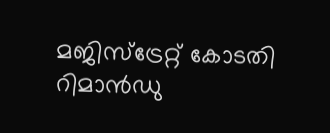മജിസ്ട്രേറ്റ് കോടതി റിമാന്‍ഡു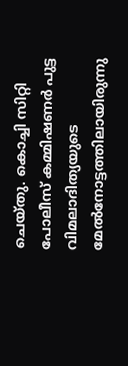ചെയ്തു. കൊച്ചി സിറ്റി പോലീസ് കമ്മിഷണര്‍ പുട്ട വിമലാദിത്യയുടെ മേല്‍നോട്ടത്തിലായിരുന്നു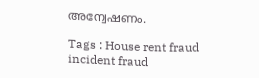അന്വേഷണം.

Tags : House rent fraud incident fraud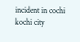incident in cochi kochi city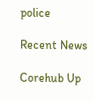police

Recent News

Corehub Up